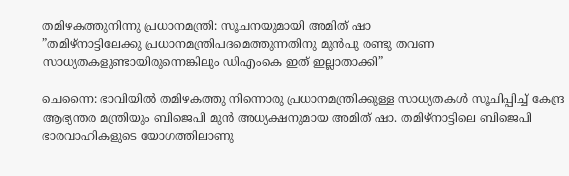തമിഴകത്തുനിന്നു പ്രധാനമന്ത്രി: സൂചനയുമായി അമിത് ഷാ
”തമിഴ്നാട്ടിലേക്കു പ്രധാനമന്ത്രിപദമെത്തുന്നതിനു മുൻപു രണ്ടു തവണ സാധ്യതകളുണ്ടായിരുന്നെങ്കിലും ഡിഎംകെ ഇത് ഇല്ലാതാക്കി”

ചെന്നൈ: ഭാവിയിൽ തമിഴകത്തു നിന്നൊരു പ്രധാനമന്ത്രിക്കുള്ള സാധ്യതകൾ സൂചിപ്പിച്ച് കേന്ദ്ര ആഭ്യന്തര മന്ത്രിയും ബിജെപി മുൻ അധ്യക്ഷനുമായ അമിത് ഷാ. തമിഴ്നാട്ടിലെ ബിജെപി ഭാരവാഹികളുടെ യോഗത്തിലാണു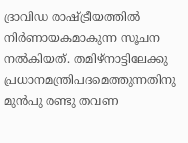ദ്രാവിഡ രാഷ്‌ട്രീയത്തിൽ നിർണായകമാകുന്ന സൂചന നൽകിയത്. തമിഴ്നാട്ടിലേക്കു പ്രധാനമന്ത്രിപദമെത്തുന്നതിനു മുൻപു രണ്ടു തവണ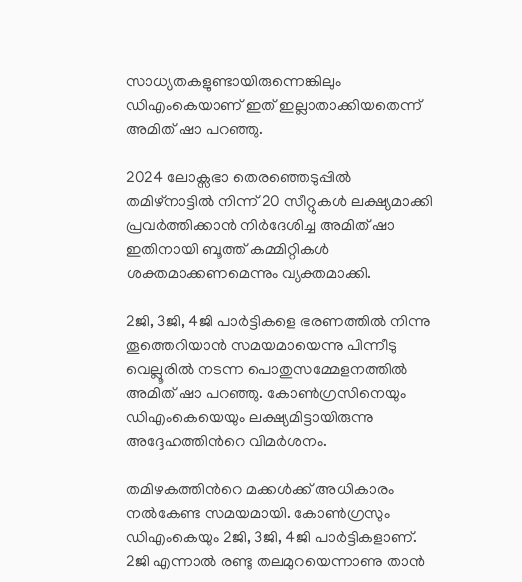സാധ്യതകളുണ്ടായിരുന്നെങ്കിലും ഡിഎംകെയാണ് ഇത് ഇല്ലാതാക്കിയതെന്ന് അമിത് ഷാ പറഞ്ഞു.

2024 ലോക്സഭാ തെരഞ്ഞെടുപ്പിൽ തമിഴ്നാട്ടിൽ നിന്ന് 20 സീറ്റുകൾ ലക്ഷ്യമാക്കി പ്രവർത്തിക്കാൻ നിർദേശിച്ച അമിത് ഷാ ഇതിനായി ബൂത്ത് കമ്മിറ്റികൾ ശക്തമാക്കണമെന്നും വ്യക്തമാക്കി.

2ജി, 3ജി, 4ജി പാർട്ടികളെ ഭരണത്തിൽ നിന്നു തൂത്തെറിയാൻ സമയമായെന്നു പിന്നീടു വെല്ലൂരിൽ നടന്ന പൊതുസമ്മേളനത്തിൽ അമിത് ഷാ പറഞ്ഞു. കോൺഗ്രസിനെയും ഡിഎംകെയെയും ലക്ഷ്യമിട്ടായിരുന്നു അദ്ദേഹത്തിന്‍റെ വിമർശനം.

തമിഴകത്തിന്‍റെ മക്കൾക്ക് അധികാരം നൽകേണ്ട സമയമായി. കോൺഗ്രസും ഡിഎംകെയും 2ജി, 3ജി, 4ജി പാർട്ടികളാണ്. 2ജി എന്നാൽ രണ്ടു തലമുറയെന്നാണു താൻ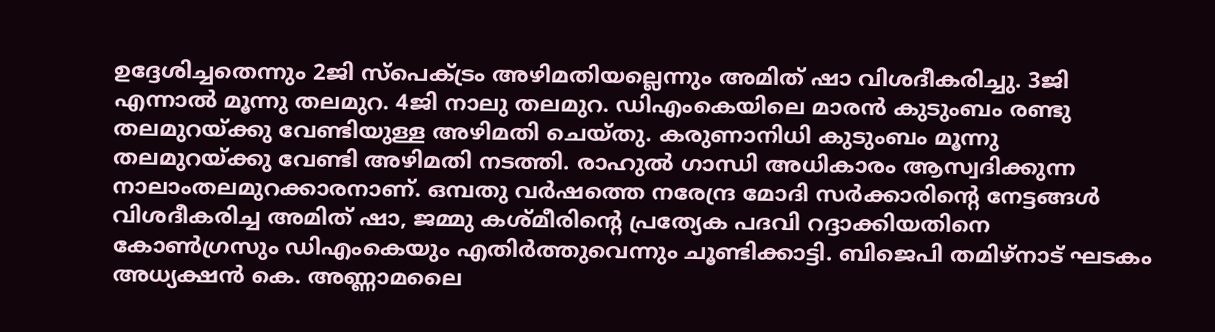ഉദ്ദേശിച്ചതെന്നും 2ജി സ്പെക്‌ട്രം അഴിമതിയല്ലെന്നും അമിത് ഷാ വിശദീകരിച്ചു. 3ജി എന്നാൽ മൂന്നു തലമുറ. 4ജി നാലു തലമുറ. ഡിഎംകെയിലെ മാരൻ കുടുംബം ‌രണ്ടു തലമുറയ്ക്കു വേണ്ടിയുള്ള അഴിമതി ചെയ്തു. കരുണാനിധി കുടുംബം മൂന്നു തലമുറയ്ക്കു വേണ്ടി അഴിമതി നടത്തി. രാഹുൽ ഗാന്ധി അധികാരം ആസ്വദിക്കുന്ന നാലാംതലമുറക്കാരനാണ്. ഒമ്പതു വർഷത്തെ നരേന്ദ്ര മോദി സർക്കാരിന്‍റെ നേട്ടങ്ങൾ വിശദീകരിച്ച അമിത് ഷാ, ജമ്മു കശ്മീരിന്‍റെ പ്രത്യേക പദവി റദ്ദാക്കിയതിനെ കോൺഗ്രസും ഡിഎംകെയും എതിർത്തുവെന്നും ചൂണ്ടിക്കാട്ടി. ബിജെപി തമിഴ്നാട് ഘടകം അധ്യക്ഷൻ കെ. അണ്ണാമലൈ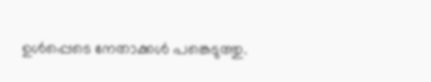ഉൾപ്പെടെ നേതാക്കൾ പങ്കെടുത്തു.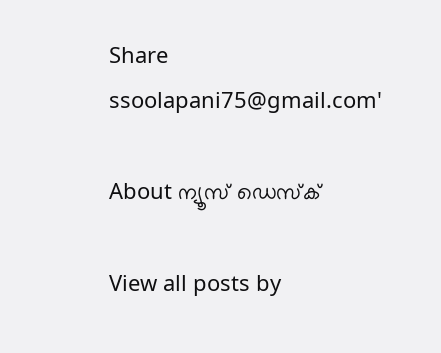Share
ssoolapani75@gmail.com'

About ന്യൂസ് ഡെസ്ക്

View all posts by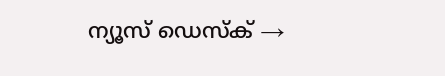ന്യൂസ് ഡെസ്ക് →